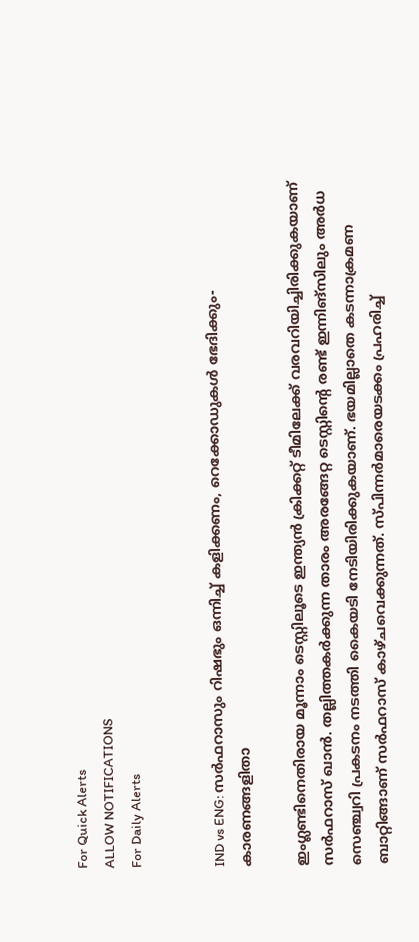For Quick Alerts
ALLOW NOTIFICATIONS
For Daily Alerts


IND vs ENG: സര്‍ഫറാസും റിഷഭും ഒന്നിച്ച് കളിക്കണം, റെക്കോഡുകള്‍ ഭേദിക്കും- കാരണങ്ങളിതാ

ഇംഗ്ലണ്ടിനെതിരായ മൂന്നാം ടെസ്റ്റിലൂടെ ഇന്ത്യന്‍ ക്രിക്കറ്റ് ടീമിലേക്ക് വരവറിയിച്ചിരിക്കുകയാണ് സര്‍ഫറാസ് ഖാന്‍. തല്ലിത്തകര്‍ക്കുന്ന താരം അരങ്ങേറ്റ ടെസ്റ്റിന്റെ രണ്ട് ഇന്നിങ്‌സിലും അര്‍ധ സെഞ്ച്വറി പ്രകടനം നടത്തി കൈയടി നേടിയിരിക്കുകയാണ്. ഭയമില്ലാതെ കടന്നാക്രമണ ബാറ്റിങ്ങാണ് സര്‍ഫറാസ് കാഴ്ചവെക്കുന്നത്. സ്പിന്നര്‍മാരെയടക്കം പ്രഹരിച്ച്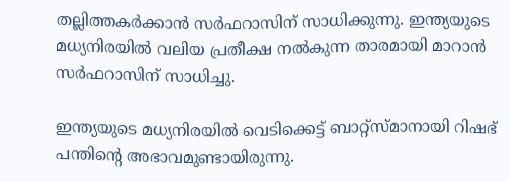തല്ലിത്തകര്‍ക്കാന്‍ സര്‍ഫറാസിന് സാധിക്കുന്നു. ഇന്ത്യയുടെ മധ്യനിരയില്‍ വലിയ പ്രതീക്ഷ നല്‍കുന്ന താരമായി മാറാന്‍ സര്‍ഫറാസിന് സാധിച്ചു.

ഇന്ത്യയുടെ മധ്യനിരയില്‍ വെടിക്കെട്ട് ബാറ്റ്‌സ്മാനായി റിഷഭ് പന്തിന്റെ അഭാവമുണ്ടായിരുന്നു.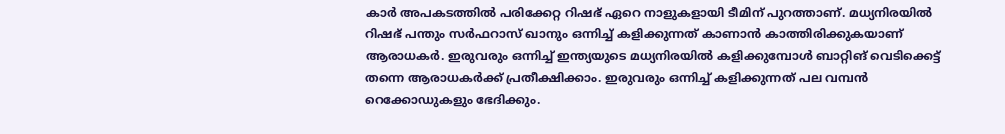കാര്‍ അപകടത്തില്‍ പരിക്കേറ്റ റിഷഭ് ഏറെ നാളുകളായി ടീമിന് പുറത്താണ്. മധ്യനിരയില്‍ റിഷഭ് പന്തും സര്‍ഫറാസ് ഖാനും ഒന്നിച്ച് കളിക്കുന്നത് കാണാന്‍ കാത്തിരിക്കുകയാണ് ആരാധകര്‍. ഇരുവരും ഒന്നിച്ച് ഇന്ത്യയുടെ മധ്യനിരയില്‍ കളിക്കുമ്പോള്‍ ബാറ്റിങ് വെടിക്കെട്ട് തന്നെ ആരാധകര്‍ക്ക് പ്രതീക്ഷിക്കാം. ഇരുവരും ഒന്നിച്ച് കളിക്കുന്നത് പല വമ്പന്‍ റെക്കോഡുകളും ഭേദിക്കും.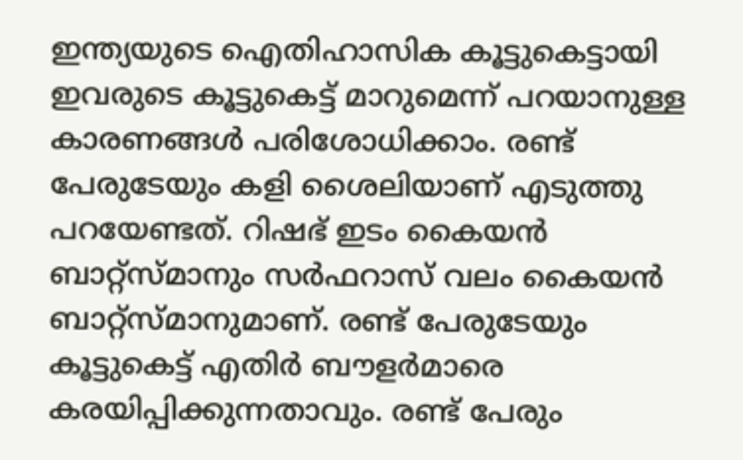ഇന്ത്യയുടെ ഐതിഹാസിക കൂട്ടുകെട്ടായി ഇവരുടെ കൂട്ടുകെട്ട് മാറുമെന്ന് പറയാനുള്ള കാരണങ്ങള്‍ പരിശോധിക്കാം. രണ്ട് പേരുടേയും കളി ശൈലിയാണ് എടുത്തു പറയേണ്ടത്. റിഷഭ് ഇടം കൈയന്‍ ബാറ്റ്‌സ്മാനും സര്‍ഫറാസ് വലം കൈയന്‍ ബാറ്റ്‌സ്മാനുമാണ്. രണ്ട് പേരുടേയും കൂട്ടുകെട്ട് എതിര്‍ ബൗളര്‍മാരെ കരയിപ്പിക്കുന്നതാവും. രണ്ട് പേരും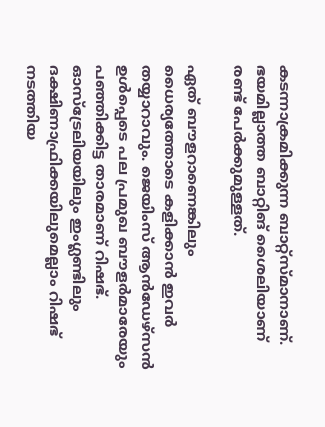കടന്നാക്രമിക്കുന്ന ബാറ്റ്‌സ്മാനാണ്. ഭയമില്ലാത്ത ബാറ്റിങ് ശൈലിയാണ് രണ്ട് പേര്‍ക്കുമുള്ളത്.

ഏത് ബൗളറാണെങ്കിലും ധൈര്യത്തോടെ കളിക്കാന്‍ ഇവര്‍ തയ്യാറാവും. ജെയിംസ് ആന്‍ഡേഴ്‌സന്‍ ഉള്‍പ്പെടെ പല പ്രമുഖ ബൗളര്‍മാരേയും പഞ്ഞിക്കിട്ട താരമാണ് റിഷഭ്. ഓസ്‌ട്രേലിയയിലും ഇംഗ്ലണ്ടിലും ദക്ഷിണാഫ്രിക്കയിലുമെല്ലാം റിഷഭ് നടത്തിയ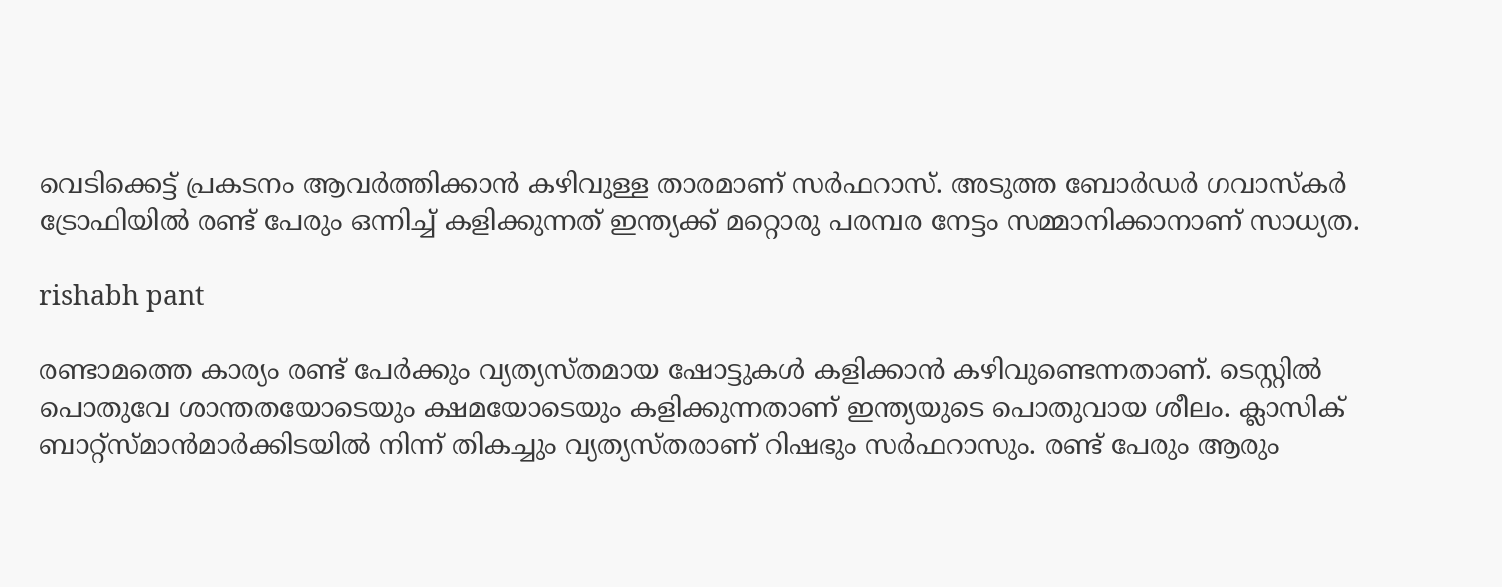വെടിക്കെട്ട് പ്രകടനം ആവര്‍ത്തിക്കാന്‍ കഴിവുള്ള താരമാണ് സര്‍ഫറാസ്. അടുത്ത ബോര്‍ഡര്‍ ഗവാസ്‌കര്‍ ട്രോഫിയില്‍ രണ്ട് പേരും ഒന്നിച്ച് കളിക്കുന്നത് ഇന്ത്യക്ക് മറ്റൊരു പരമ്പര നേട്ടം സമ്മാനിക്കാനാണ് സാധ്യത.

rishabh pant

രണ്ടാമത്തെ കാര്യം രണ്ട് പേര്‍ക്കും വ്യത്യസ്തമായ ഷോട്ടുകള്‍ കളിക്കാന്‍ കഴിവുണ്ടെന്നതാണ്. ടെസ്റ്റില്‍ പൊതുവേ ശാന്തതയോടെയും ക്ഷമയോടെയും കളിക്കുന്നതാണ് ഇന്ത്യയുടെ പൊതുവായ ശീലം. ക്ലാസിക് ബാറ്റ്‌സ്മാന്‍മാര്‍ക്കിടയില്‍ നിന്ന് തികച്ചും വ്യത്യസ്തരാണ് റിഷഭും സര്‍ഫറാസും. രണ്ട് പേരും ആരും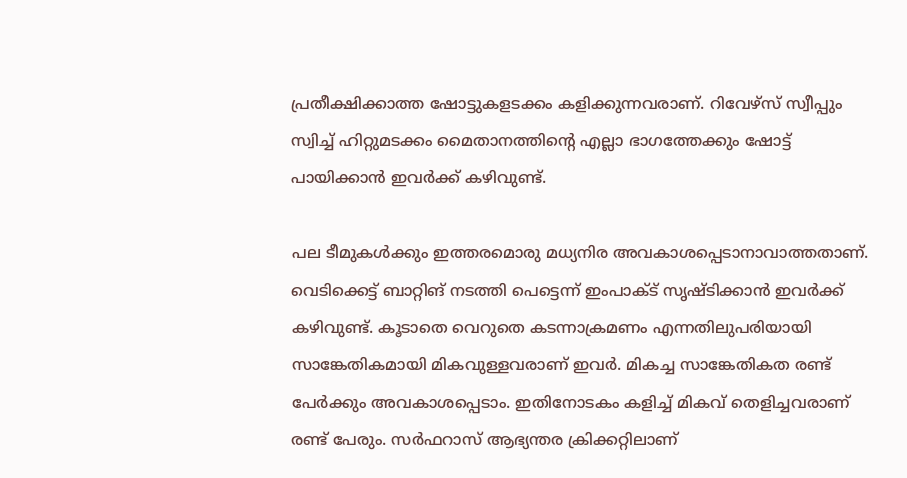പ്രതീക്ഷിക്കാത്ത ഷോട്ടുകളടക്കം കളിക്കുന്നവരാണ്. റിവേഴ്‌സ് സ്വീപ്പും സ്വിച്ച് ഹിറ്റുമടക്കം മൈതാനത്തിന്റെ എല്ലാ ഭാഗത്തേക്കും ഷോട്ട് പായിക്കാന്‍ ഇവര്‍ക്ക് കഴിവുണ്ട്.

പല ടീമുകള്‍ക്കും ഇത്തരമൊരു മധ്യനിര അവകാശപ്പെടാനാവാത്തതാണ്. വെടിക്കെട്ട് ബാറ്റിങ് നടത്തി പെട്ടെന്ന് ഇംപാക്ട് സൃഷ്ടിക്കാന്‍ ഇവര്‍ക്ക് കഴിവുണ്ട്. കൂടാതെ വെറുതെ കടന്നാക്രമണം എന്നതിലുപരിയായി സാങ്കേതികമായി മികവുള്ളവരാണ് ഇവര്‍. മികച്ച സാങ്കേതികത രണ്ട് പേര്‍ക്കും അവകാശപ്പെടാം. ഇതിനോടകം കളിച്ച് മികവ് തെളിച്ചവരാണ് രണ്ട് പേരും. സര്‍ഫറാസ് ആഭ്യന്തര ക്രിക്കറ്റിലാണ്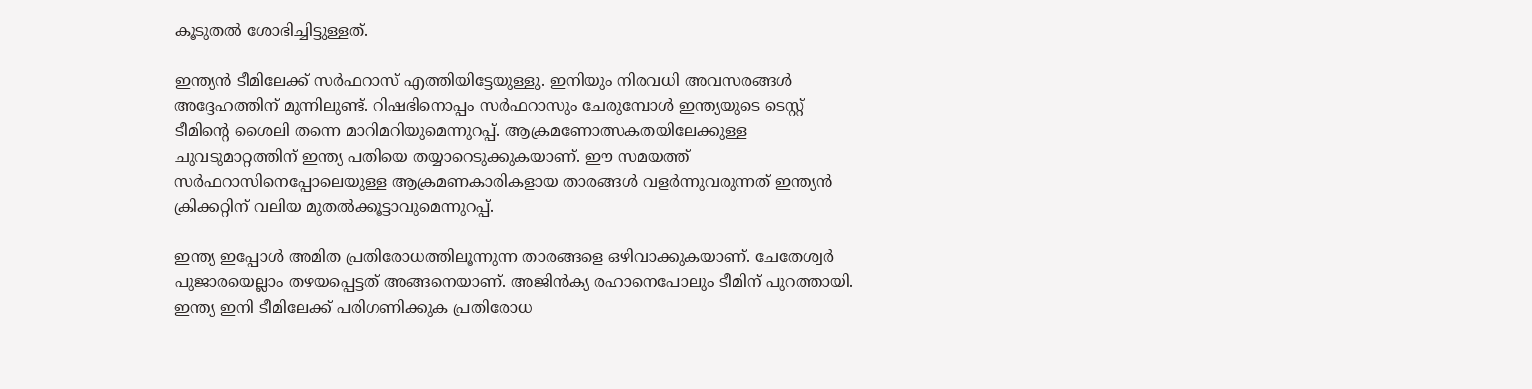കൂടുതല്‍ ശോഭിച്ചിട്ടുള്ളത്.

ഇന്ത്യന്‍ ടീമിലേക്ക് സര്‍ഫറാസ് എത്തിയിട്ടേയുള്ളു. ഇനിയും നിരവധി അവസരങ്ങള്‍ അദ്ദേഹത്തിന് മുന്നിലുണ്ട്. റിഷഭിനൊപ്പം സര്‍ഫറാസും ചേരുമ്പോള്‍ ഇന്ത്യയുടെ ടെസ്റ്റ് ടീമിന്റെ ശൈലി തന്നെ മാറിമറിയുമെന്നുറപ്പ്. ആക്രമണോത്സകതയിലേക്കുള്ള ചുവടുമാറ്റത്തിന് ഇന്ത്യ പതിയെ തയ്യാറെടുക്കുകയാണ്. ഈ സമയത്ത് സര്‍ഫറാസിനെപ്പോലെയുള്ള ആക്രമണകാരികളായ താരങ്ങള്‍ വളര്‍ന്നുവരുന്നത് ഇന്ത്യന്‍ ക്രിക്കറ്റിന് വലിയ മുതല്‍ക്കൂട്ടാവുമെന്നുറപ്പ്.

ഇന്ത്യ ഇപ്പോള്‍ അമിത പ്രതിരോധത്തിലൂന്നുന്ന താരങ്ങളെ ഒഴിവാക്കുകയാണ്. ചേതേശ്വര്‍ പുജാരയെല്ലാം തഴയപ്പെട്ടത് അങ്ങനെയാണ്. അജിന്‍ക്യ രഹാനെപോലും ടീമിന് പുറത്തായി. ഇന്ത്യ ഇനി ടീമിലേക്ക് പരിഗണിക്കുക പ്രതിരോധ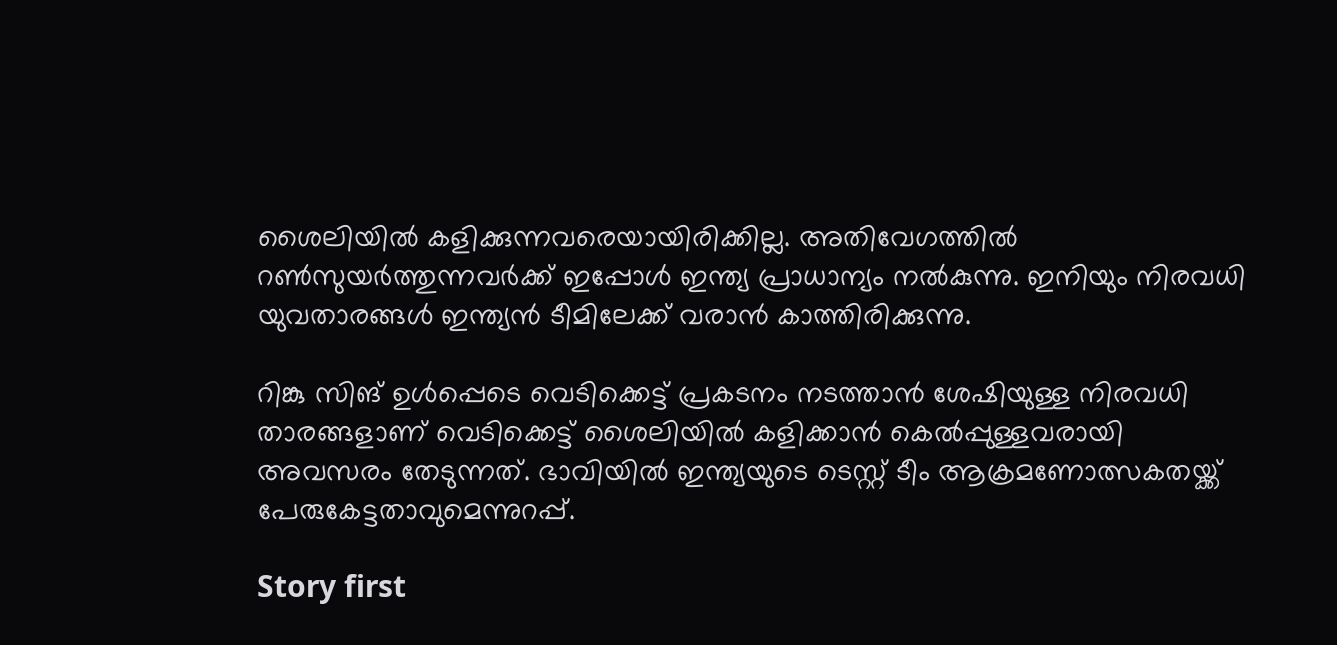ശൈലിയില്‍ കളിക്കുന്നവരെയായിരിക്കില്ല. അതിവേഗത്തില്‍ റണ്‍സുയര്‍ത്തുന്നവര്‍ക്ക് ഇപ്പോള്‍ ഇന്ത്യ പ്രാധാന്യം നല്‍കുന്നു. ഇനിയും നിരവധി യുവതാരങ്ങള്‍ ഇന്ത്യന്‍ ടീമിലേക്ക് വരാന്‍ കാത്തിരിക്കുന്നു.

റിങ്കു സിങ് ഉള്‍പ്പെടെ വെടിക്കെട്ട് പ്രകടനം നടത്താന്‍ ശേഷിയുള്ള നിരവധി താരങ്ങളാണ് വെടിക്കെട്ട് ശൈലിയില്‍ കളിക്കാന്‍ കെല്‍പ്പുള്ളവരായി അവസരം തേടുന്നത്. ഭാവിയില്‍ ഇന്ത്യയുടെ ടെസ്റ്റ് ടീം ആക്രമണോത്സകതയ്ക്ക് പേരുകേട്ടതാവുമെന്നുറപ്പ്.

Story first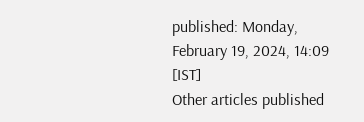published: Monday, February 19, 2024, 14:09 [IST]
Other articles published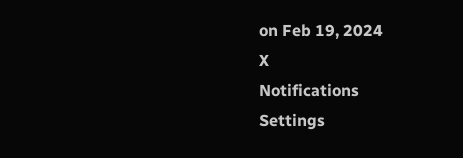on Feb 19, 2024
X
Notifications
Settings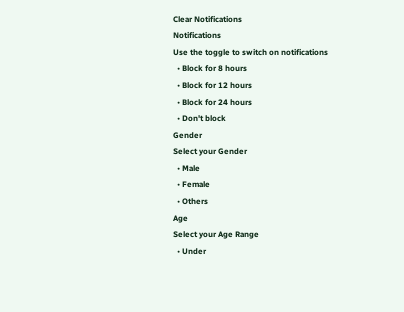Clear Notifications
Notifications
Use the toggle to switch on notifications
  • Block for 8 hours
  • Block for 12 hours
  • Block for 24 hours
  • Don't block
Gender
Select your Gender
  • Male
  • Female
  • Others
Age
Select your Age Range
  • Under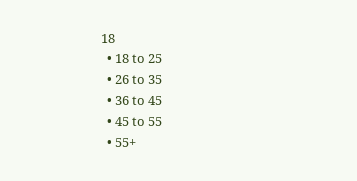18
  • 18 to 25
  • 26 to 35
  • 36 to 45
  • 45 to 55
  • 55+